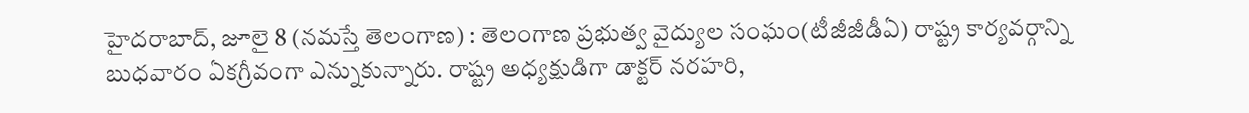హైదరాబాద్, జూలై 8 (నమస్తే తెలంగాణ) : తెలంగాణ ప్రభుత్వ వైద్యుల సంఘం(టీజీజీడీఏ) రాష్ట్ర కార్యవర్గాన్ని బుధవారం ఏకగ్రీవంగా ఎన్నుకున్నారు. రాష్ట్ర అధ్యక్షుడిగా డాక్టర్ నరహరి,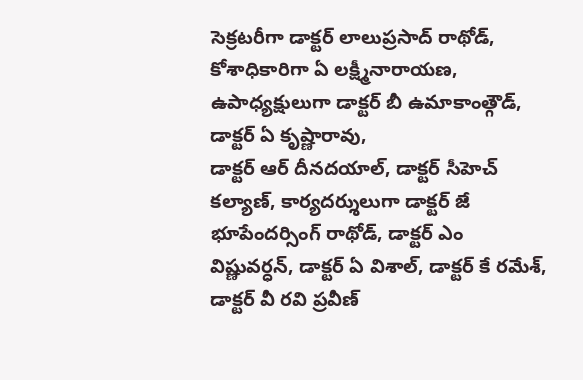సెక్రటరీగా డాక్టర్ లాలుప్రసాద్ రాథోడ్, కోశాధికారిగా ఏ లక్ష్మీనారాయణ, ఉపాధ్యక్షులుగా డాక్టర్ బీ ఉమాకాంత్గౌడ్, డాక్టర్ ఏ కృష్ణారావు,
డాక్టర్ ఆర్ దీనదయాల్, డాక్టర్ సీహెచ్ కల్యాణ్, కార్యదర్శులుగా డాక్టర్ జే భూపేందర్సింగ్ రాథోడ్, డాక్టర్ ఎం విష్ణువర్ధన్, డాక్టర్ ఏ విశాల్, డాక్టర్ కే రమేశ్, డాక్టర్ వీ రవి ప్రవీణ్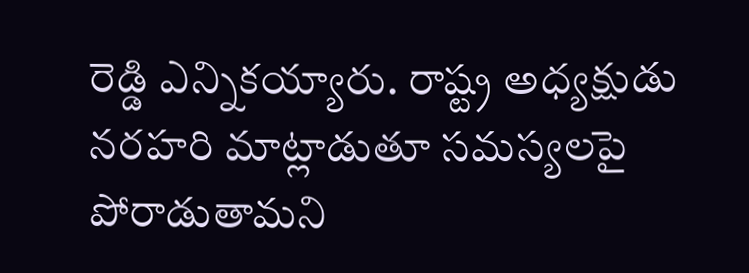రెడ్డి ఎన్నికయ్యారు. రాష్ట్ర అధ్యక్షుడు నరహరి మాట్లాడుతూ సమస్యలపై పోరాడుతామని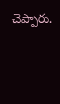చెప్పారు.